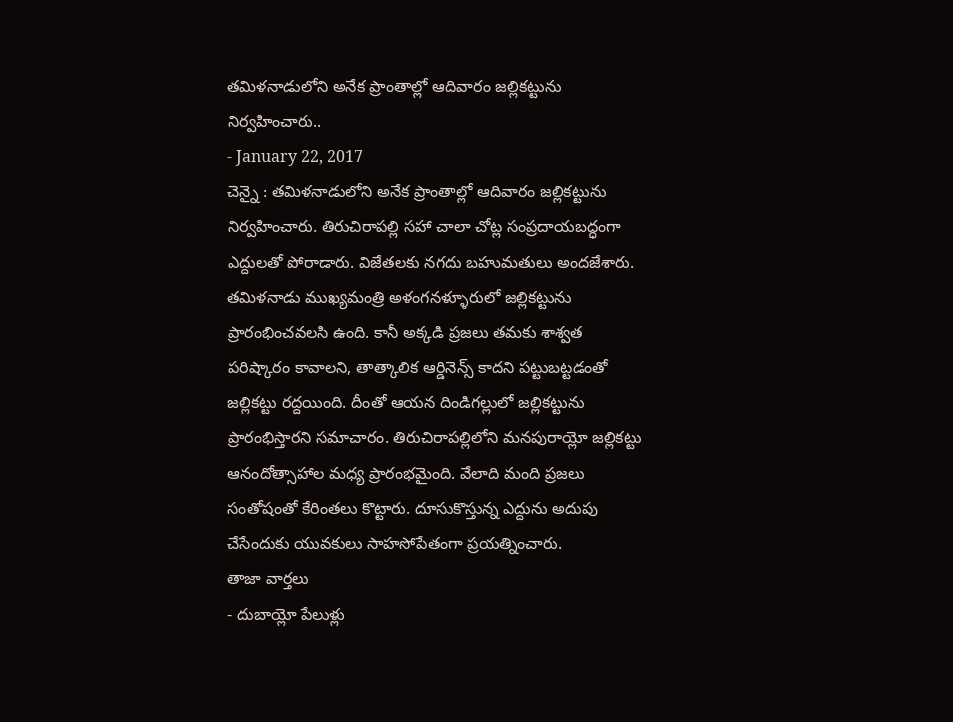తమిళనాడులోని అనేక ప్రాంతాల్లో ఆదివారం జల్లికట్టును నిర్వహించారు..
- January 22, 2017
చెన్నై : తమిళనాడులోని అనేక ప్రాంతాల్లో ఆదివారం జల్లికట్టును నిర్వహించారు. తిరుచిరాపల్లి సహా చాలా చోట్ల సంప్రదాయబద్ధంగా ఎద్దులతో పోరాడారు. విజేతలకు నగదు బహుమతులు అందజేశారు. తమిళనాడు ముఖ్యమంత్రి అళంగనళ్ళూరులో జల్లికట్టును ప్రారంభించవలసి ఉంది. కానీ అక్కడి ప్రజలు తమకు శాశ్వత పరిష్కారం కావాలని, తాత్కాలిక ఆర్డినెన్స్ కాదని పట్టుబట్టడంతో జల్లికట్టు రద్దయింది. దీంతో ఆయన దిండిగల్లులో జల్లికట్టును ప్రారంభిస్తారని సమాచారం. తిరుచిరాపల్లిలోని మనపురాయ్లో జల్లికట్టు ఆనందోత్సాహాల మధ్య ప్రారంభమైంది. వేలాది మంది ప్రజలు సంతోషంతో కేరింతలు కొట్టారు. దూసుకొస్తున్న ఎద్దును అదుపు చేసేందుకు యువకులు సాహసోపేతంగా ప్రయత్నించారు.
తాజా వార్తలు
- దుబాయ్లో పేలుళ్లు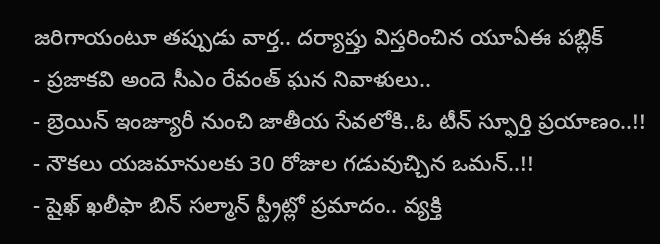జరిగాయంటూ తప్పుడు వార్త.. దర్యాప్తు విస్తరించిన యూఏఈ పబ్లిక్
- ప్రజాకవి అందె సీఎం రేవంత్ ఘన నివాళులు..
- బ్రెయిన్ ఇంజ్యూరీ నుంచి జాతీయ సేవలోకి..ఓ టీన్ స్ఫూర్తి ప్రయాణం..!!
- నౌకలు యజమానులకు 30 రోజుల గడువుచ్చిన ఒమన్..!!
- షైఖ్ ఖలీఫా బిన్ సల్మాన్ స్ట్రీట్లో ప్రమాదం.. వ్యక్తి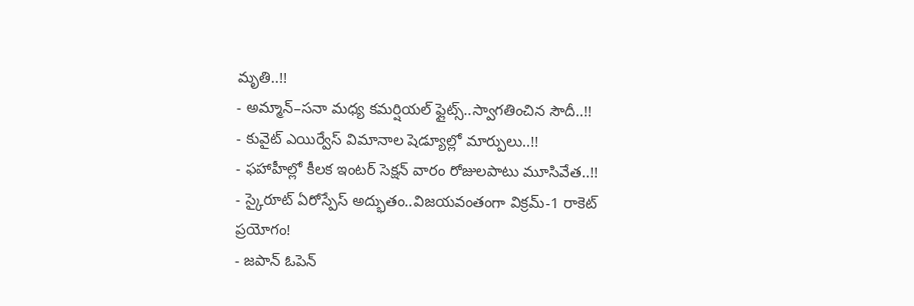మృతి..!!
- అమ్మాన్–సనా మధ్య కమర్షియల్ ఫ్లైట్స్..స్వాగతించిన సౌదీ..!!
- కువైట్ ఎయిర్వేస్ విమానాల షెడ్యూల్లో మార్పులు..!!
- ఫహాహీల్లో కీలక ఇంటర్ సెక్షన్ వారం రోజులపాటు మూసివేత..!!
- స్కైరూట్ ఏరోస్పేస్ అద్భుతం..విజయవంతంగా విక్రమ్-1 రాకెట్ ప్రయోగం!
- జపాన్ ఓపెన్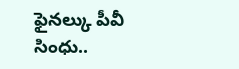ఫైనల్కు పీవీ సింధు..